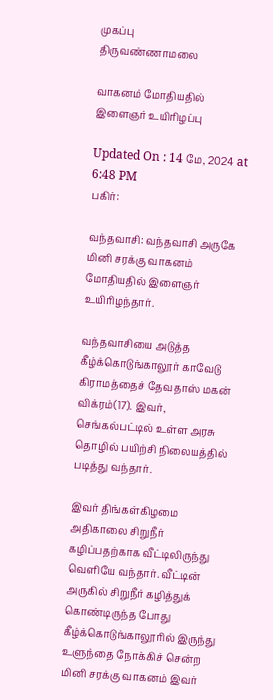முகப்பு
திருவண்ணாமலை

வாகனம் மோதியதில் இளைஞர் உயிரிழப்பு

Updated On : 14 மே, 2024 at 6:48 PM
பகிர்:

வந்தவாசி: வந்தவாசி அருகே மினி சரக்கு வாகனம் மோதியதில் இளைஞர் உயிரிழந்தார்.

வந்தவாசியை அடுத்த கீழ்க்கொடுங்காலூர் காவேடு கிராமத்தைச் தேவதாஸ் மகன் விக்ரம்(17). இவர், செங்கல்பட்டில் உள்ள அரசு தொழில் பயிற்சி நிலையத்தில் படித்து வந்தார்.

இவர் திங்கள்கிழமை அதிகாலை சிறுநீர் கழிப்பதற்காக வீட்டிலிருந்து வெளியே வந்தார். வீட்டின் அருகில் சிறுநீர் கழித்துக் கொண்டிருந்த போது கீழ்க்கொடுங்காலூரில் இருந்து உளுந்தை நோக்கிச் சென்ற மினி சரக்கு வாகனம் இவர்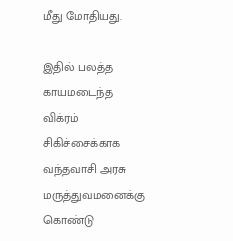மீது மோதியது.

இதில் பலத்த காயமடைந்த விக்ரம் சிகிச்சைக்காக வந்தவாசி அரசு மருத்துவமனைக்கு கொண்டு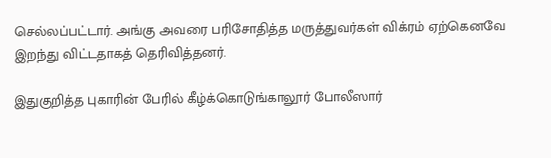செல்லப்பட்டார். அங்கு அவரை பரிசோதித்த மருத்துவர்கள் விக்ரம் ஏற்கெனவே இறந்து விட்டதாகத் தெரிவித்தனர்.

இதுகுறித்த புகாரின் பேரில் கீழ்க்கொடுங்காலூர் போலீஸார்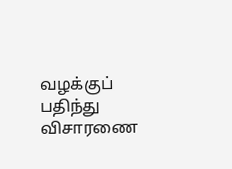வழக்குப் பதிந்து விசாரணை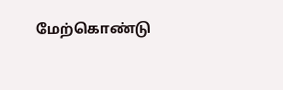மேற்கொண்டு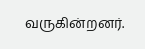வருகின்றனர்.